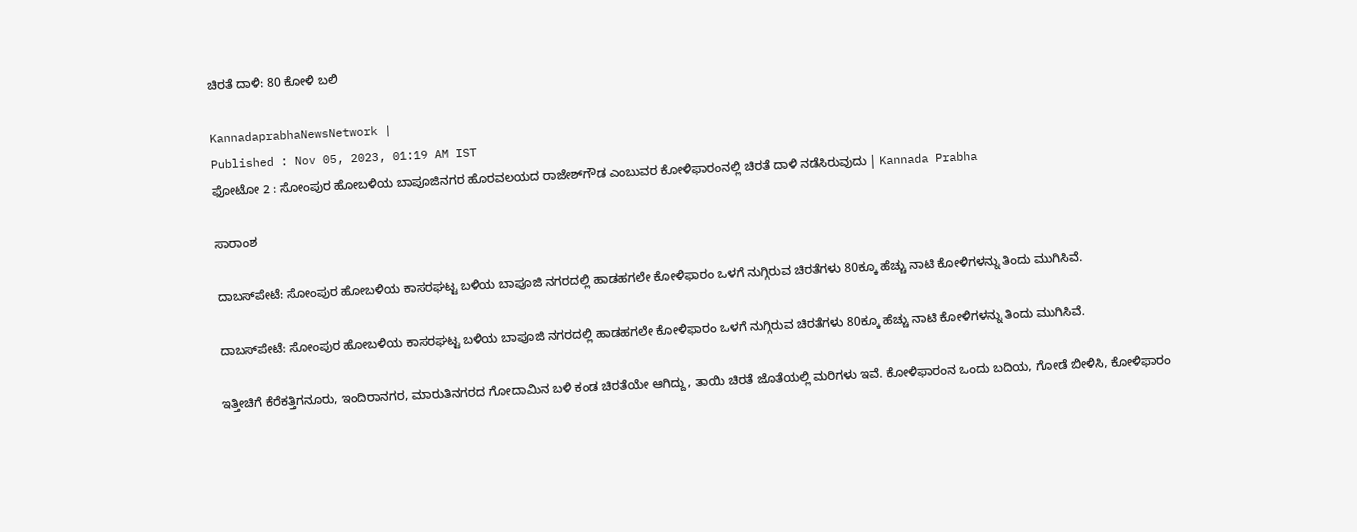ಚಿರತೆ ದಾಳಿ: 80 ಕೋಳಿ ಬಲಿ

KannadaprabhaNewsNetwork |
Published : Nov 05, 2023, 01:19 AM IST
ಫೋಟೋ 2 : ಸೋಂಪುರ ಹೋಬಳಿಯ ಬಾಪೂಜಿನಗರ ಹೊರವಲಯದ ರಾಜೇಶ್‌ಗೌಡ ಎಂಬುವರ ಕೋಳಿಫಾರಂನಲ್ಲಿ ಚಿರತೆ ದಾಳಿ ನಡೆಸಿರುವುದು | Kannada Prabha

ಸಾರಾಂಶ

ದಾಬಸ್‌ಪೇಟೆ: ಸೋಂಪುರ ಹೋಬಳಿಯ ಕಾಸರಘಟ್ಟ ಬಳಿಯ ಬಾಪೂಜಿ ನಗರದಲ್ಲಿ ಹಾಡಹಗಲೇ ಕೋಳಿಫಾರಂ ಒಳಗೆ ನುಗ್ಗಿರುವ ಚಿರತೆಗಳು 80ಕ್ಕೂ ಹೆಚ್ಚು ನಾಟಿ ಕೋಳಿಗಳನ್ನು ತಿಂದು ಮುಗಿಸಿವೆ.

ದಾಬಸ್‌ಪೇಟೆ: ಸೋಂಪುರ ಹೋಬಳಿಯ ಕಾಸರಘಟ್ಟ ಬಳಿಯ ಬಾಪೂಜಿ ನಗರದಲ್ಲಿ ಹಾಡಹಗಲೇ ಕೋಳಿಫಾರಂ ಒಳಗೆ ನುಗ್ಗಿರುವ ಚಿರತೆಗಳು 80ಕ್ಕೂ ಹೆಚ್ಚು ನಾಟಿ ಕೋಳಿಗಳನ್ನು ತಿಂದು ಮುಗಿಸಿವೆ.

ಇತ್ತೀಚಿಗೆ ಕೆರೆಕತ್ತಿಗನೂರು, ಇಂದಿರಾನಗರ, ಮಾರುತಿನಗರದ ಗೋದಾಮಿನ ಬಳಿ ಕಂಡ ಚಿರತೆಯೇ ಆಗಿದ್ದು, ತಾಯಿ ಚಿರತೆ ಜೊತೆಯಲ್ಲಿ ಮರಿಗಳು ಇವೆ. ಕೋಳಿಫಾರಂನ ಒಂದು ಬದಿಯ, ಗೋಡೆ ಬೀಳಿಸಿ, ಕೋಳಿಫಾರಂ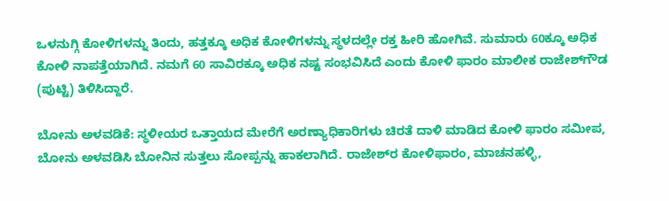ಒಳನುಗ್ಗಿ ಕೋಳಿಗಳನ್ನು ತಿಂದು, ಹತ್ತಕ್ಕೂ ಅಧಿಕ ಕೋಳಿಗಳನ್ನು ಸ್ಥಳದಲ್ಲೇ ರಕ್ತ ಹೀರಿ ಹೋಗಿವೆ. ಸುಮಾರು 60ಕ್ಕೂ ಅಧಿಕ ಕೋಳಿ ನಾಪತ್ತೆಯಾಗಿದೆ. ನಮಗೆ 60 ಸಾವಿರಕ್ಕೂ ಅಧಿಕ ನಷ್ಟ ಸಂಭವಿಸಿದೆ ಎಂದು ಕೋಳಿ ಫಾರಂ ಮಾಲೀಕ ರಾಜೇಶ್‌ಗೌಡ (ಪುಟ್ಟಿ) ತಿಳಿಸಿದ್ದಾರೆ.

ಬೋನು ಅಳವಡಿಕೆ: ಸ್ಥಳೀಯರ ಒತ್ತಾಯದ ಮೇರೆಗೆ ಅರಣ್ಯಾಧಿಕಾರಿಗಳು ಚಿರತೆ ದಾಳಿ ಮಾಡಿದ ಕೋಳಿ ಫಾರಂ ಸಮೀಪ, ಬೋನು ಅಳವಡಿಸಿ ಬೋನಿನ ಸುತ್ತಲು ಸೋಪ್ಪನ್ನು ಹಾಕಲಾಗಿದೆ. ರಾಜೇಶ್‌ರ ಕೋಳಿಫಾರಂ, ಮಾಚನಹಳ್ಳಿ,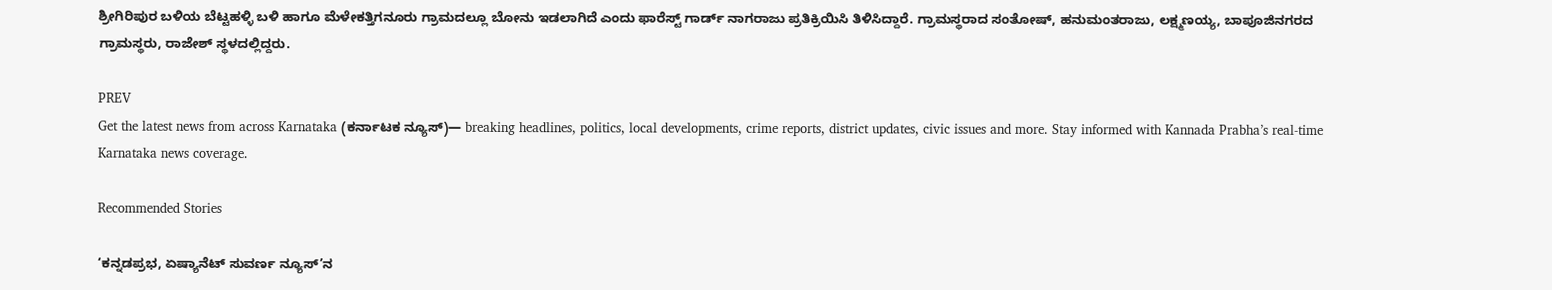ಶ್ರೀಗಿರಿಪುರ ಬಳಿಯ ಬೆಟ್ಟಹಳ್ಳಿ ಬಳಿ ಹಾಗೂ ಮೆಳೇಕತ್ತಿಗನೂರು ಗ್ರಾಮದಲ್ಲೂ ಬೋನು ಇಡಲಾಗಿದೆ ಎಂದು ಫಾರೆಸ್ಟ್ ಗಾರ್ಡ್ ನಾಗರಾಜು ಪ್ರತಿಕ್ರಿಯಿಸಿ ತಿಳಿಸಿದ್ದಾರೆ. ಗ್ರಾಮಸ್ಥರಾದ ಸಂತೋಷ್, ಹನುಮಂತರಾಜು, ಲಕ್ಷ್ಮಣಯ್ಯ, ಬಾಪೂಜಿನಗರದ ಗ್ರಾಮಸ್ಥರು, ರಾಜೇಶ್‌ ಸ್ಥಳದಲ್ಲಿದ್ದರು.

PREV
Get the latest news from across Karnataka (ಕರ್ನಾಟಕ ನ್ಯೂಸ್)— breaking headlines, politics, local developments, crime reports, district updates, civic issues and more. Stay informed with Kannada Prabha’s real‑time Karnataka news coverage.

Recommended Stories

‘ಕನ್ನಡಪ್ರಭ, ಏಷ್ಯಾನೆಟ್‌ ಸುವರ್ಣ ನ್ಯೂಸ್‌’ನ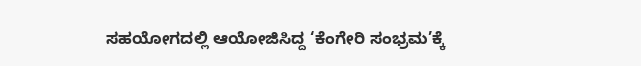ಸಹಯೋಗದಲ್ಲಿ ಆಯೋಜಿಸಿದ್ದ ‘ಕೆಂಗೇರಿ ಸಂಭ್ರಮ’ಕ್ಕೆ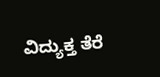ವಿದ್ಯುಕ್ತ ತೆರೆ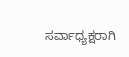ಸರ್ವಾಧ್ಯಕ್ಷರಾಗಿ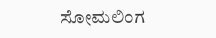ಸೋಮಲಿಂಗ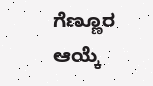ಗೆಣ್ಣೂರ ಆಯ್ಕೆ